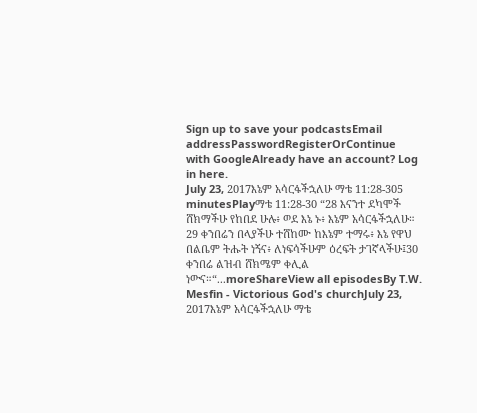Sign up to save your podcastsEmail addressPasswordRegisterOrContinue with GoogleAlready have an account? Log in here.
July 23, 2017እኔም አሳርፋችኋለሁ ማቴ 11:28-305 minutesPlayማቴ 11:28-30 “28 እናንተ ደካሞች ሸክማችሁ የከበደ ሁሉ፥ ወደ እኔ ኑ፥ እኔም አሳርፋችኋለሁ። 29 ቀንበሬን በላያችሁ ተሸከሙ ከእኔም ተማሩ፥ እኔ የዋህ በልቤም ትሑት ነኝና፥ ለነፍሳችሁም ዕረፍት ታገኛላችሁ፤30 ቀንበሬ ልዝብ ሸክሜም ቀሊል ነውና።“...moreShareView all episodesBy T.W. Mesfin - Victorious God's churchJuly 23, 2017እኔም አሳርፋችኋለሁ ማቴ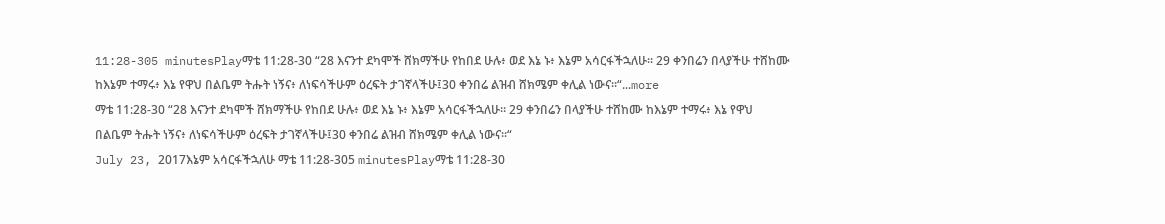11:28-305 minutesPlayማቴ 11:28-30 “28 እናንተ ደካሞች ሸክማችሁ የከበደ ሁሉ፥ ወደ እኔ ኑ፥ እኔም አሳርፋችኋለሁ። 29 ቀንበሬን በላያችሁ ተሸከሙ ከእኔም ተማሩ፥ እኔ የዋህ በልቤም ትሑት ነኝና፥ ለነፍሳችሁም ዕረፍት ታገኛላችሁ፤30 ቀንበሬ ልዝብ ሸክሜም ቀሊል ነውና።“...more
ማቴ 11:28-30 “28 እናንተ ደካሞች ሸክማችሁ የከበደ ሁሉ፥ ወደ እኔ ኑ፥ እኔም አሳርፋችኋለሁ። 29 ቀንበሬን በላያችሁ ተሸከሙ ከእኔም ተማሩ፥ እኔ የዋህ በልቤም ትሑት ነኝና፥ ለነፍሳችሁም ዕረፍት ታገኛላችሁ፤30 ቀንበሬ ልዝብ ሸክሜም ቀሊል ነውና።“
July 23, 2017እኔም አሳርፋችኋለሁ ማቴ 11:28-305 minutesPlayማቴ 11:28-30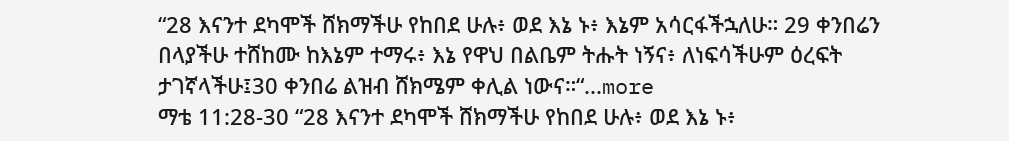“28 እናንተ ደካሞች ሸክማችሁ የከበደ ሁሉ፥ ወደ እኔ ኑ፥ እኔም አሳርፋችኋለሁ። 29 ቀንበሬን በላያችሁ ተሸከሙ ከእኔም ተማሩ፥ እኔ የዋህ በልቤም ትሑት ነኝና፥ ለነፍሳችሁም ዕረፍት ታገኛላችሁ፤30 ቀንበሬ ልዝብ ሸክሜም ቀሊል ነውና።“...more
ማቴ 11:28-30 “28 እናንተ ደካሞች ሸክማችሁ የከበደ ሁሉ፥ ወደ እኔ ኑ፥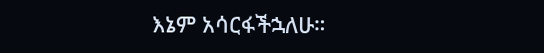እኔም አሳርፋችኋለሁ።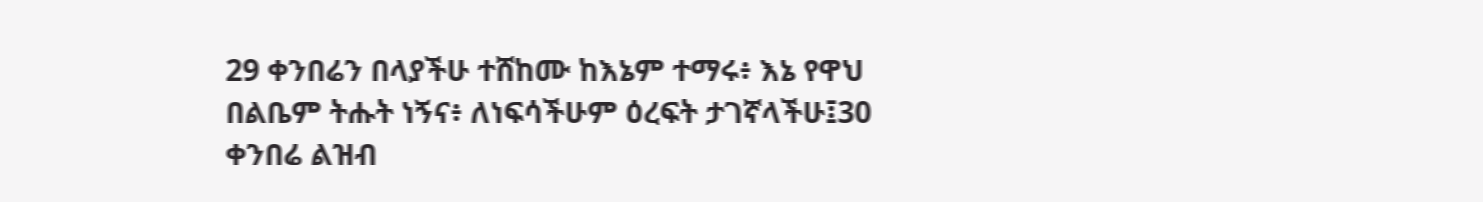29 ቀንበሬን በላያችሁ ተሸከሙ ከእኔም ተማሩ፥ እኔ የዋህ በልቤም ትሑት ነኝና፥ ለነፍሳችሁም ዕረፍት ታገኛላችሁ፤30 ቀንበሬ ልዝብ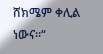ሸክሜም ቀሊል ነውና።“